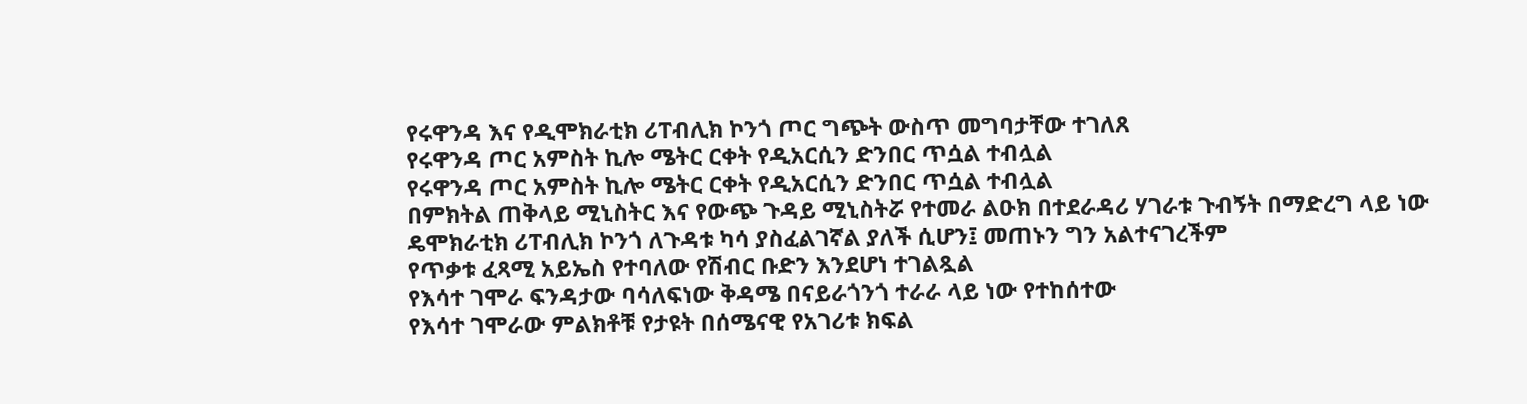የሩዋንዳ እና የዲሞክራቲክ ሪፐብሊክ ኮንጎ ጦር ግጭት ውስጥ መግባታቸው ተገለጸ
የሩዋንዳ ጦር አምስት ኪሎ ሜትር ርቀት የዲአርሲን ድንበር ጥሷል ተብሏል
የሩዋንዳ ጦር አምስት ኪሎ ሜትር ርቀት የዲአርሲን ድንበር ጥሷል ተብሏል
በምክትል ጠቅላይ ሚኒስትር እና የውጭ ጉዳይ ሚኒስትሯ የተመራ ልዑክ በተደራዳሪ ሃገራቱ ጉብኝት በማድረግ ላይ ነው
ዴሞክራቲክ ሪፐብሊክ ኮንጎ ለጉዳቱ ካሳ ያስፈልገኛል ያለች ሲሆን፤ መጠኑን ግን አልተናገረችም
የጥቃቱ ፈጻሚ አይኤስ የተባለው የሽብር ቡድን እንደሆነ ተገልጿል
የእሳተ ገሞራ ፍንዳታው ባሳለፍነው ቅዳሜ በናይራጎንጎ ተራራ ላይ ነው የተከሰተው
የእሳተ ገሞራው ምልክቶቹ የታዩት በሰሜናዊ የአገሪቱ ክፍል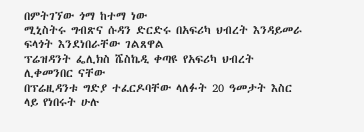በምትገኘው ጎማ ከተማ ነው
ሚኒስትሩ ግብጽና ሱዳን ድርድሩ በአፍሪካ ህብረት እንዳይመራ ፍላጎት እንደነበራቸው ገልጸዋል
ፕሬዝዳንት ፌሊክስ ሼስኬዲ ቀጣዩ የአፍሪካ ህብረት ሊቀመንበር ናቸው
በፕሬዚዳንቱ ግድያ ተፈርዶባቸው ላለፉት 20 ዓመታት እስር ላይ የነበሩት ሁሉ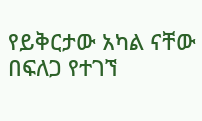የይቅርታው አካል ናቸው
በፍለጋ የተገኘ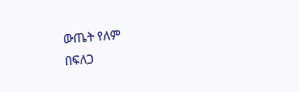ውጤት የለም
በፍለጋ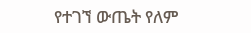የተገኘ ውጤት የለም